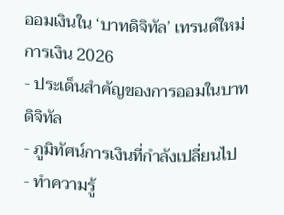ออมเงินใน ‘บาทดิจิทัล’ เทรนด์ใหม่การเงิน 2026
- ประเด็นสำคัญของการออมในบาทดิจิทัล
- ภูมิทัศน์การเงินที่กำลังเปลี่ยนไป
- ทำความรู้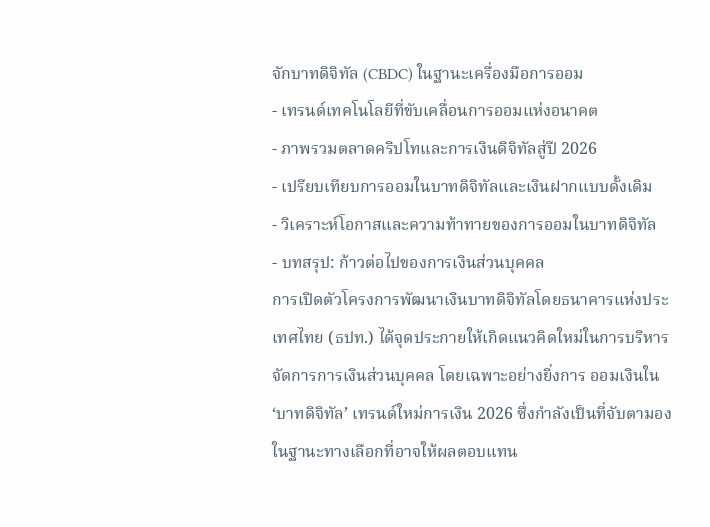จักบาทดิจิทัล (CBDC) ในฐานะเครื่องมือการออม
- เทรนด์เทคโนโลยีที่ขับเคลื่อนการออมแห่งอนาคต
- ภาพรวมตลาดคริปโทและการเงินดิจิทัลสู่ปี 2026
- เปรียบเทียบการออมในบาทดิจิทัลและเงินฝากแบบดั้งเดิม
- วิเคราะห์โอกาสและความท้าทายของการออมในบาทดิจิทัล
- บทสรุป: ก้าวต่อไปของการเงินส่วนบุคคล
การเปิดตัวโครงการพัฒนาเงินบาทดิจิทัลโดยธนาคารแห่งประเทศไทย (ธปท.) ได้จุดประกายให้เกิดแนวคิดใหม่ในการบริหารจัดการการเงินส่วนบุคคล โดยเฉพาะอย่างยิ่งการ ออมเงินใน ‘บาทดิจิทัล’ เทรนด์ใหม่การเงิน 2026 ซึ่งกำลังเป็นที่จับตามองในฐานะทางเลือกที่อาจให้ผลตอบแทน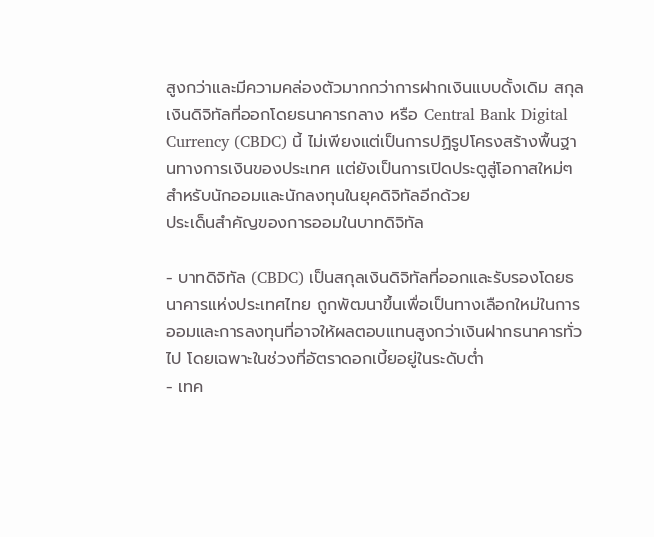สูงกว่าและมีความคล่องตัวมากกว่าการฝากเงินแบบดั้งเดิม สกุลเงินดิจิทัลที่ออกโดยธนาคารกลาง หรือ Central Bank Digital Currency (CBDC) นี้ ไม่เพียงแต่เป็นการปฏิรูปโครงสร้างพื้นฐานทางการเงินของประเทศ แต่ยังเป็นการเปิดประตูสู่โอกาสใหม่ๆ สำหรับนักออมและนักลงทุนในยุคดิจิทัลอีกด้วย
ประเด็นสำคัญของการออมในบาทดิจิทัล

- บาทดิจิทัล (CBDC) เป็นสกุลเงินดิจิทัลที่ออกและรับรองโดยธนาคารแห่งประเทศไทย ถูกพัฒนาขึ้นเพื่อเป็นทางเลือกใหม่ในการออมและการลงทุนที่อาจให้ผลตอบแทนสูงกว่าเงินฝากธนาคารทั่วไป โดยเฉพาะในช่วงที่อัตราดอกเบี้ยอยู่ในระดับต่ำ
- เทค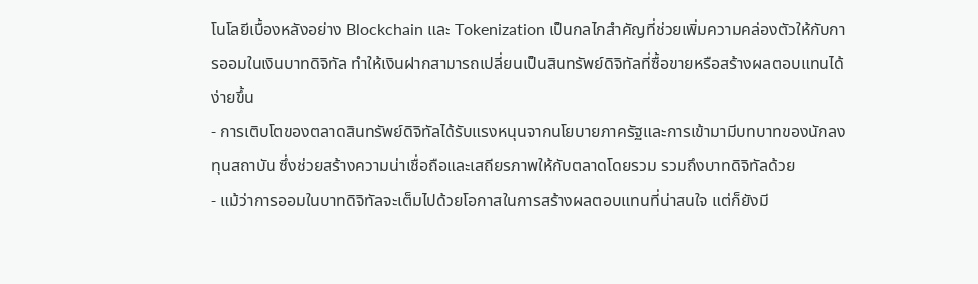โนโลยีเบื้องหลังอย่าง Blockchain และ Tokenization เป็นกลไกสำคัญที่ช่วยเพิ่มความคล่องตัวให้กับการออมในเงินบาทดิจิทัล ทำให้เงินฝากสามารถเปลี่ยนเป็นสินทรัพย์ดิจิทัลที่ซื้อขายหรือสร้างผลตอบแทนได้ง่ายขึ้น
- การเติบโตของตลาดสินทรัพย์ดิจิทัลได้รับแรงหนุนจากนโยบายภาครัฐและการเข้ามามีบทบาทของนักลงทุนสถาบัน ซึ่งช่วยสร้างความน่าเชื่อถือและเสถียรภาพให้กับตลาดโดยรวม รวมถึงบาทดิจิทัลด้วย
- แม้ว่าการออมในบาทดิจิทัลจะเต็มไปด้วยโอกาสในการสร้างผลตอบแทนที่น่าสนใจ แต่ก็ยังมี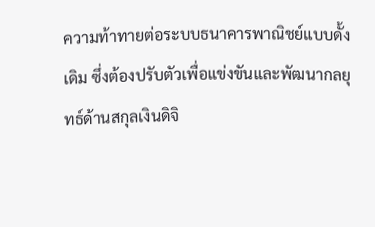ความท้าทายต่อระบบธนาคารพาณิชย์แบบดั้งเดิม ซึ่งต้องปรับตัวเพื่อแข่งขันและพัฒนากลยุทธ์ด้านสกุลเงินดิจิ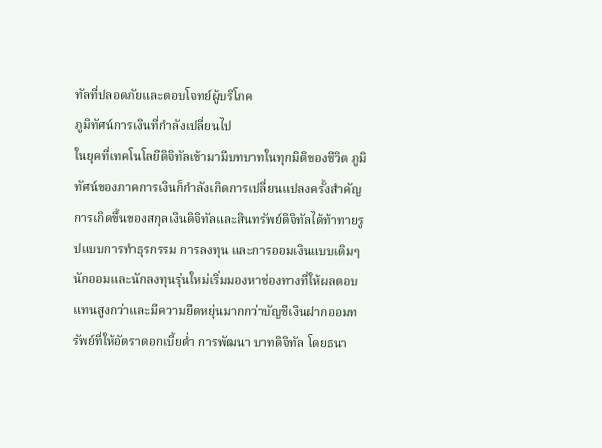ทัลที่ปลอดภัยและตอบโจทย์ผู้บริโภค
ภูมิทัศน์การเงินที่กำลังเปลี่ยนไป
ในยุคที่เทคโนโลยีดิจิทัลเข้ามามีบทบาทในทุกมิติของชีวิต ภูมิทัศน์ของภาคการเงินก็กำลังเกิดการเปลี่ยนแปลงครั้งสำคัญ การเกิดขึ้นของสกุลเงินดิจิทัลและสินทรัพย์ดิจิทัลได้ท้าทายรูปแบบการทำธุรกรรม การลงทุน และการออมเงินแบบเดิมๆ นักออมและนักลงทุนรุ่นใหม่เริ่มมองหาช่องทางที่ให้ผลตอบแทนสูงกว่าและมีความยืดหยุ่นมากกว่าบัญชีเงินฝากออมทรัพย์ที่ให้อัตราดอกเบี้ยต่ำ การพัฒนา บาทดิจิทัล โดยธนา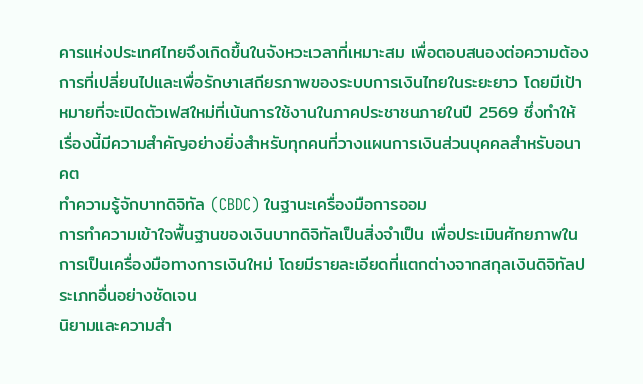คารแห่งประเทศไทยจึงเกิดขึ้นในจังหวะเวลาที่เหมาะสม เพื่อตอบสนองต่อความต้องการที่เปลี่ยนไปและเพื่อรักษาเสถียรภาพของระบบการเงินไทยในระยะยาว โดยมีเป้าหมายที่จะเปิดตัวเฟสใหม่ที่เน้นการใช้งานในภาคประชาชนภายในปี 2569 ซึ่งทำให้เรื่องนี้มีความสำคัญอย่างยิ่งสำหรับทุกคนที่วางแผนการเงินส่วนบุคคลสำหรับอนาคต
ทำความรู้จักบาทดิจิทัล (CBDC) ในฐานะเครื่องมือการออม
การทำความเข้าใจพื้นฐานของเงินบาทดิจิทัลเป็นสิ่งจำเป็น เพื่อประเมินศักยภาพในการเป็นเครื่องมือทางการเงินใหม่ โดยมีรายละเอียดที่แตกต่างจากสกุลเงินดิจิทัลประเภทอื่นอย่างชัดเจน
นิยามและความสำ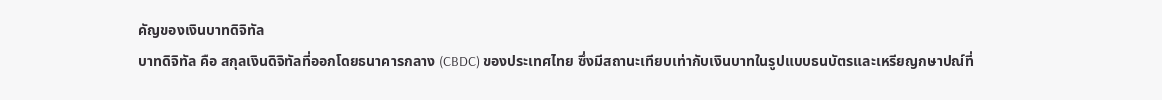คัญของเงินบาทดิจิทัล
บาทดิจิทัล คือ สกุลเงินดิจิทัลที่ออกโดยธนาคารกลาง (CBDC) ของประเทศไทย ซึ่งมีสถานะเทียบเท่ากับเงินบาทในรูปแบบธนบัตรและเหรียญกษาปณ์ที่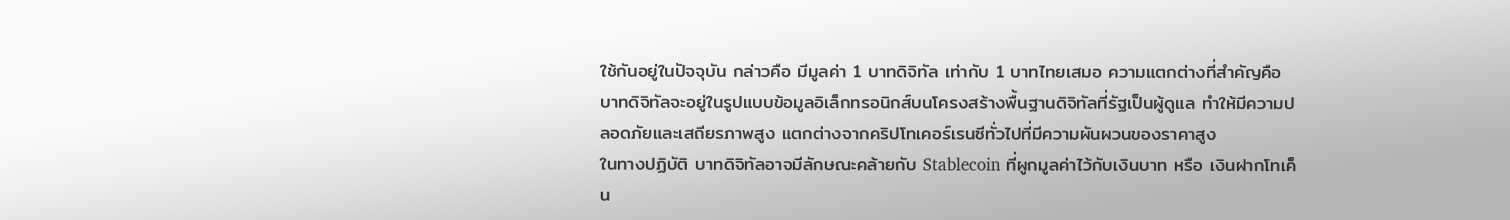ใช้กันอยู่ในปัจจุบัน กล่าวคือ มีมูลค่า 1 บาทดิจิทัล เท่ากับ 1 บาทไทยเสมอ ความแตกต่างที่สำคัญคือ บาทดิจิทัลจะอยู่ในรูปแบบข้อมูลอิเล็กทรอนิกส์บนโครงสร้างพื้นฐานดิจิทัลที่รัฐเป็นผู้ดูแล ทำให้มีความปลอดภัยและเสถียรภาพสูง แตกต่างจากคริปโทเคอร์เรนซีทั่วไปที่มีความผันผวนของราคาสูง
ในทางปฏิบัติ บาทดิจิทัลอาจมีลักษณะคล้ายกับ Stablecoin ที่ผูกมูลค่าไว้กับเงินบาท หรือ เงินฝากโทเค็น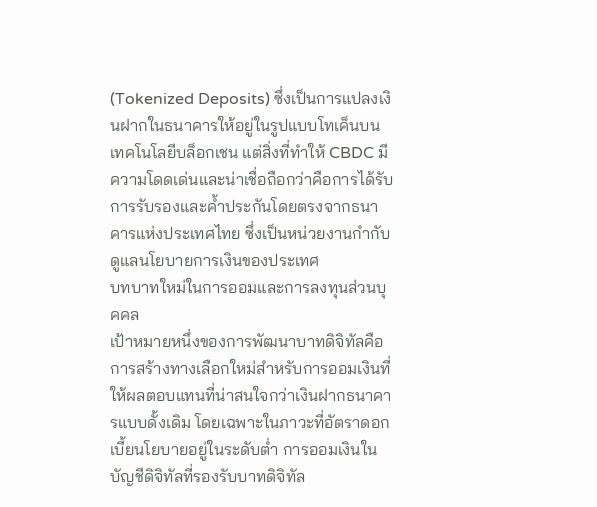(Tokenized Deposits) ซึ่งเป็นการแปลงเงินฝากในธนาคารให้อยู่ในรูปแบบโทเค็นบนเทคโนโลยีบล็อกเชน แต่สิ่งที่ทำให้ CBDC มีความโดดเด่นและน่าเชื่อถือกว่าคือการได้รับการรับรองและค้ำประกันโดยตรงจากธนาคารแห่งประเทศไทย ซึ่งเป็นหน่วยงานกำกับดูแลนโยบายการเงินของประเทศ
บทบาทใหม่ในการออมและการลงทุนส่วนบุคคล
เป้าหมายหนึ่งของการพัฒนาบาทดิจิทัลคือการสร้างทางเลือกใหม่สำหรับการออมเงินที่ให้ผลตอบแทนที่น่าสนใจกว่าเงินฝากธนาคารแบบดั้งเดิม โดยเฉพาะในภาวะที่อัตราดอกเบี้ยนโยบายอยู่ในระดับต่ำ การออมเงินในบัญชีดิจิทัลที่รองรับบาทดิจิทัล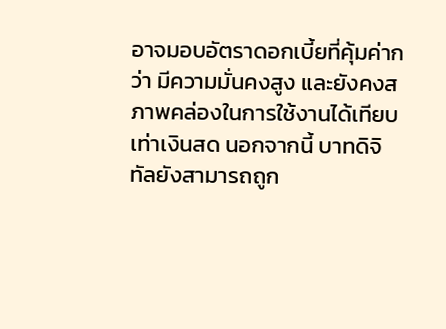อาจมอบอัตราดอกเบี้ยที่คุ้มค่ากว่า มีความมั่นคงสูง และยังคงสภาพคล่องในการใช้งานได้เทียบเท่าเงินสด นอกจากนี้ บาทดิจิทัลยังสามารถถูก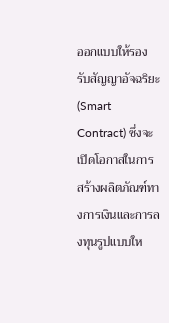ออกแบบให้รองรับสัญญาอัจฉริยะ (Smart Contract) ซึ่งจะเปิดโอกาสในการสร้างผลิตภัณฑ์ทางการเงินและการลงทุนรูปแบบให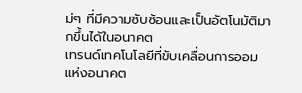ม่ๆ ที่มีความซับซ้อนและเป็นอัตโนมัติมากขึ้นได้ในอนาคต
เทรนด์เทคโนโลยีที่ขับเคลื่อนการออมแห่งอนาคต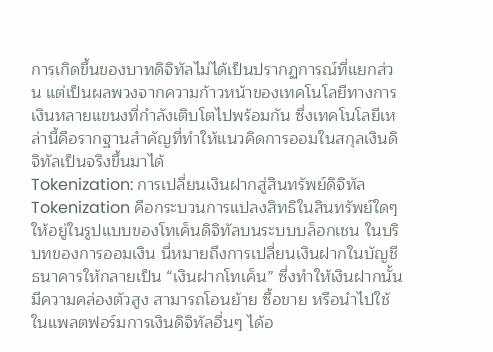การเกิดขึ้นของบาทดิจิทัลไม่ได้เป็นปรากฏการณ์ที่แยกส่วน แต่เป็นผลพวงจากความก้าวหน้าของเทคโนโลยีทางการเงินหลายแขนงที่กำลังเติบโตไปพร้อมกัน ซึ่งเทคโนโลยีเหล่านี้คือรากฐานสำคัญที่ทำให้แนวคิดการออมในสกุลเงินดิจิทัลเป็นจริงขึ้นมาได้
Tokenization: การเปลี่ยนเงินฝากสู่สินทรัพย์ดิจิทัล
Tokenization คือกระบวนการแปลงสิทธิในสินทรัพย์ใดๆ ให้อยู่ในรูปแบบของโทเค็นดิจิทัลบนระบบบล็อกเชน ในบริบทของการออมเงิน นี่หมายถึงการเปลี่ยนเงินฝากในบัญชีธนาคารให้กลายเป็น “เงินฝากโทเค็น” ซึ่งทำให้เงินฝากนั้นมีความคล่องตัวสูง สามารถโอนย้าย ซื้อขาย หรือนำไปใช้ในแพลตฟอร์มการเงินดิจิทัลอื่นๆ ได้อ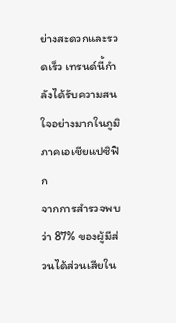ย่างสะดวกและรวดเร็ว เทรนด์นี้กำลังได้รับความสนใจอย่างมากในภูมิภาคเอเชียแปซิฟิก
จากการสำรวจพบว่า 87% ของผู้มีส่วนได้ส่วนเสียใน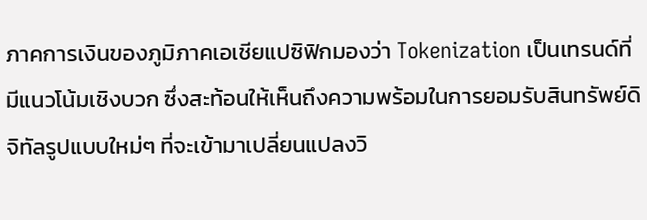ภาคการเงินของภูมิภาคเอเชียแปซิฟิกมองว่า Tokenization เป็นเทรนด์ที่มีแนวโน้มเชิงบวก ซึ่งสะท้อนให้เห็นถึงความพร้อมในการยอมรับสินทรัพย์ดิจิทัลรูปแบบใหม่ๆ ที่จะเข้ามาเปลี่ยนแปลงวิ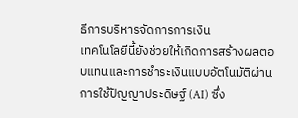ธีการบริหารจัดการการเงิน
เทคโนโลยีนี้ยังช่วยให้เกิดการสร้างผลตอบแทนและการชำระเงินแบบอัตโนมัติผ่านการใช้ปัญญาประดิษฐ์ (AI) ซึ่ง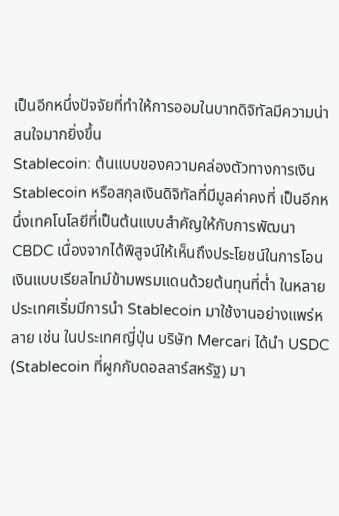เป็นอีกหนึ่งปัจจัยที่ทำให้การออมในบาทดิจิทัลมีความน่าสนใจมากยิ่งขึ้น
Stablecoin: ต้นแบบของความคล่องตัวทางการเงิน
Stablecoin หรือสกุลเงินดิจิทัลที่มีมูลค่าคงที่ เป็นอีกหนึ่งเทคโนโลยีที่เป็นต้นแบบสำคัญให้กับการพัฒนา CBDC เนื่องจากได้พิสูจน์ให้เห็นถึงประโยชน์ในการโอนเงินแบบเรียลไทม์ข้ามพรมแดนด้วยต้นทุนที่ต่ำ ในหลายประเทศเริ่มมีการนำ Stablecoin มาใช้งานอย่างแพร่หลาย เช่น ในประเทศญี่ปุ่น บริษัท Mercari ได้นำ USDC (Stablecoin ที่ผูกกับดอลลาร์สหรัฐ) มา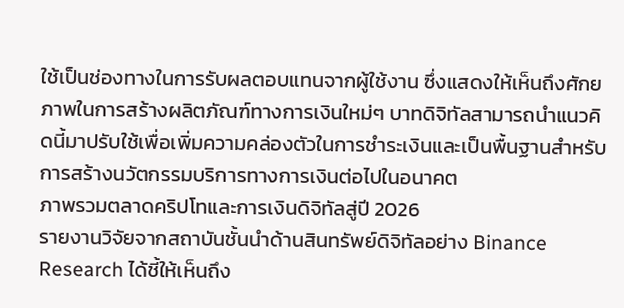ใช้เป็นช่องทางในการรับผลตอบแทนจากผู้ใช้งาน ซึ่งแสดงให้เห็นถึงศักยภาพในการสร้างผลิตภัณฑ์ทางการเงินใหม่ๆ บาทดิจิทัลสามารถนำแนวคิดนี้มาปรับใช้เพื่อเพิ่มความคล่องตัวในการชำระเงินและเป็นพื้นฐานสำหรับการสร้างนวัตกรรมบริการทางการเงินต่อไปในอนาคต
ภาพรวมตลาดคริปโทและการเงินดิจิทัลสู่ปี 2026
รายงานวิจัยจากสถาบันชั้นนำด้านสินทรัพย์ดิจิทัลอย่าง Binance Research ได้ชี้ให้เห็นถึง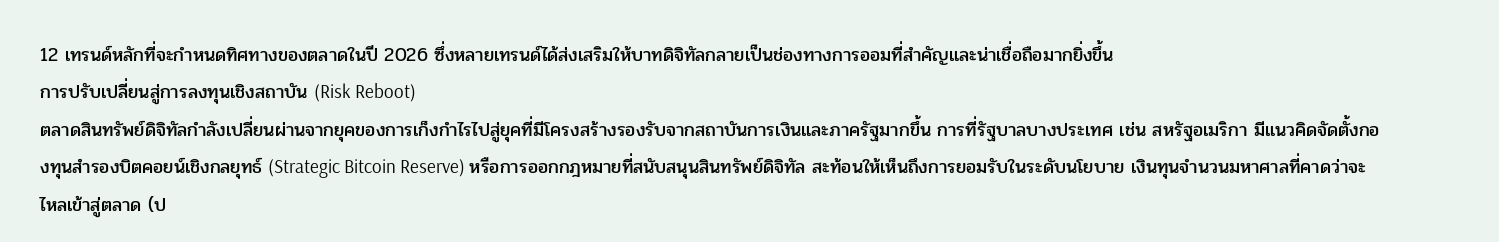12 เทรนด์หลักที่จะกำหนดทิศทางของตลาดในปี 2026 ซึ่งหลายเทรนด์ได้ส่งเสริมให้บาทดิจิทัลกลายเป็นช่องทางการออมที่สำคัญและน่าเชื่อถือมากยิ่งขึ้น
การปรับเปลี่ยนสู่การลงทุนเชิงสถาบัน (Risk Reboot)
ตลาดสินทรัพย์ดิจิทัลกำลังเปลี่ยนผ่านจากยุคของการเก็งกำไรไปสู่ยุคที่มีโครงสร้างรองรับจากสถาบันการเงินและภาครัฐมากขึ้น การที่รัฐบาลบางประเทศ เช่น สหรัฐอเมริกา มีแนวคิดจัดตั้งกองทุนสำรองบิตคอยน์เชิงกลยุทธ์ (Strategic Bitcoin Reserve) หรือการออกกฎหมายที่สนับสนุนสินทรัพย์ดิจิทัล สะท้อนให้เห็นถึงการยอมรับในระดับนโยบาย เงินทุนจำนวนมหาศาลที่คาดว่าจะไหลเข้าสู่ตลาด (ป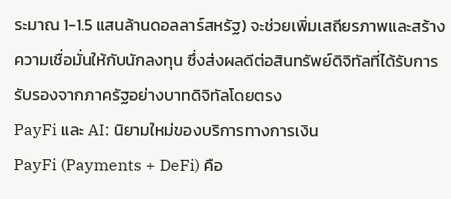ระมาณ 1-1.5 แสนล้านดอลลาร์สหรัฐ) จะช่วยเพิ่มเสถียรภาพและสร้างความเชื่อมั่นให้กับนักลงทุน ซึ่งส่งผลดีต่อสินทรัพย์ดิจิทัลที่ได้รับการรับรองจากภาครัฐอย่างบาทดิจิทัลโดยตรง
PayFi และ AI: นิยามใหม่ของบริการทางการเงิน
PayFi (Payments + DeFi) คือ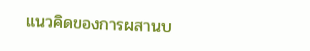แนวคิดของการผสานบ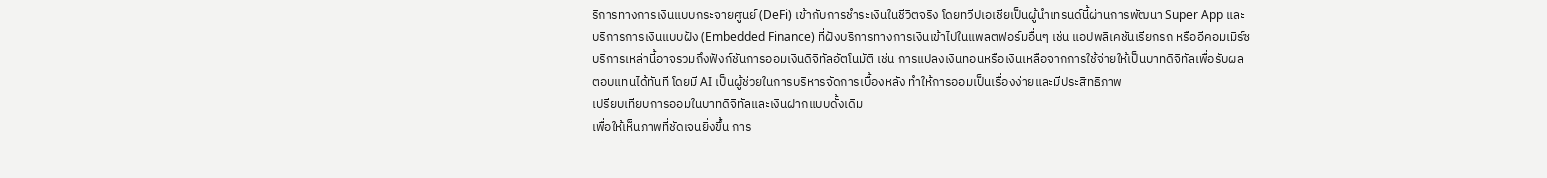ริการทางการเงินแบบกระจายศูนย์ (DeFi) เข้ากับการชำระเงินในชีวิตจริง โดยทวีปเอเชียเป็นผู้นำเทรนด์นี้ผ่านการพัฒนา Super App และบริการการเงินแบบฝัง (Embedded Finance) ที่ฝังบริการทางการเงินเข้าไปในแพลตฟอร์มอื่นๆ เช่น แอปพลิเคชันเรียกรถ หรืออีคอมเมิร์ซ บริการเหล่านี้อาจรวมถึงฟังก์ชันการออมเงินดิจิทัลอัตโนมัติ เช่น การแปลงเงินทอนหรือเงินเหลือจากการใช้จ่ายให้เป็นบาทดิจิทัลเพื่อรับผลตอบแทนได้ทันที โดยมี AI เป็นผู้ช่วยในการบริหารจัดการเบื้องหลัง ทำให้การออมเป็นเรื่องง่ายและมีประสิทธิภาพ
เปรียบเทียบการออมในบาทดิจิทัลและเงินฝากแบบดั้งเดิม
เพื่อให้เห็นภาพที่ชัดเจนยิ่งขึ้น การ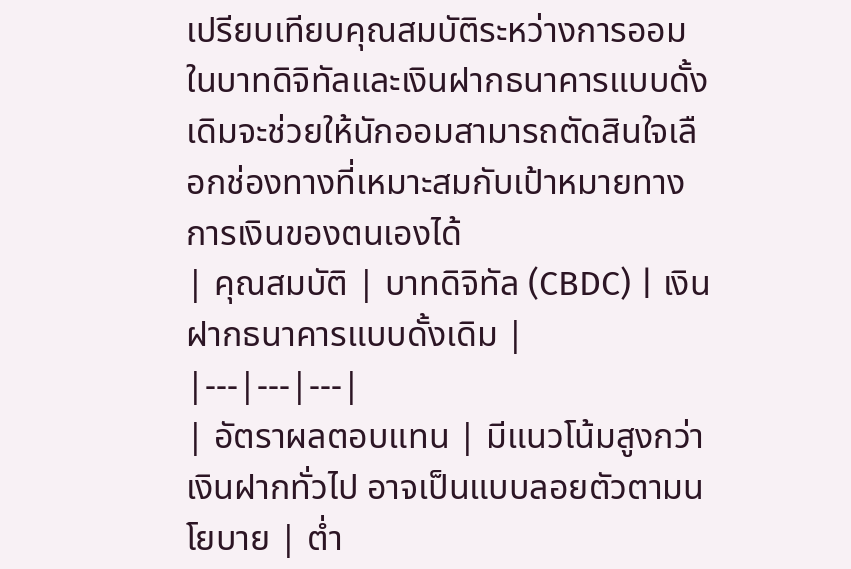เปรียบเทียบคุณสมบัติระหว่างการออมในบาทดิจิทัลและเงินฝากธนาคารแบบดั้งเดิมจะช่วยให้นักออมสามารถตัดสินใจเลือกช่องทางที่เหมาะสมกับเป้าหมายทางการเงินของตนเองได้
| คุณสมบัติ | บาทดิจิทัล (CBDC) | เงินฝากธนาคารแบบดั้งเดิม |
|---|---|---|
| อัตราผลตอบแทน | มีแนวโน้มสูงกว่าเงินฝากทั่วไป อาจเป็นแบบลอยตัวตามนโยบาย | ต่ำ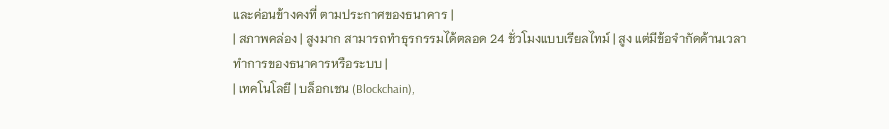และค่อนข้างคงที่ ตามประกาศของธนาคาร |
| สภาพคล่อง | สูงมาก สามารถทำธุรกรรมได้ตลอด 24 ชั่วโมงแบบเรียลไทม์ | สูง แต่มีข้อจำกัดด้านเวลาทำการของธนาคารหรือระบบ |
| เทคโนโลยี | บล็อกเชน (Blockchain),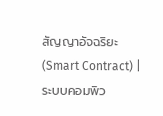สัญญาอัจฉริยะ (Smart Contract) | ระบบคอมพิว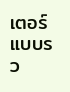เตอร์แบบรว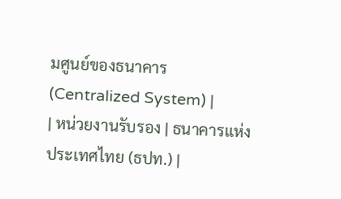มศูนย์ของธนาคาร (Centralized System) |
| หน่วยงานรับรอง | ธนาคารแห่งประเทศไทย (ธปท.) |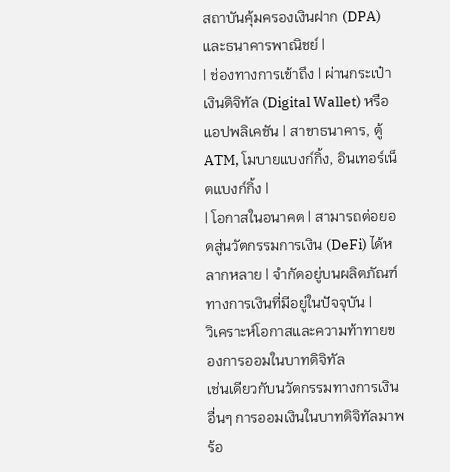สถาบันคุ้มครองเงินฝาก (DPA) และธนาคารพาณิชย์ |
| ช่องทางการเข้าถึง | ผ่านกระเป๋าเงินดิจิทัล (Digital Wallet) หรือแอปพลิเคชัน | สาขาธนาคาร, ตู้ ATM, โมบายแบงก์กิ้ง, อินเทอร์เน็ตแบงก์กิ้ง |
| โอกาสในอนาคต | สามารถต่อยอดสู่นวัตกรรมการเงิน (DeFi) ได้หลากหลาย | จำกัดอยู่บนผลิตภัณฑ์ทางการเงินที่มีอยู่ในปัจจุบัน |
วิเคราะห์โอกาสและความท้าทายของการออมในบาทดิจิทัล
เช่นเดียวกับนวัตกรรมทางการเงินอื่นๆ การออมเงินในบาทดิจิทัลมาพร้อ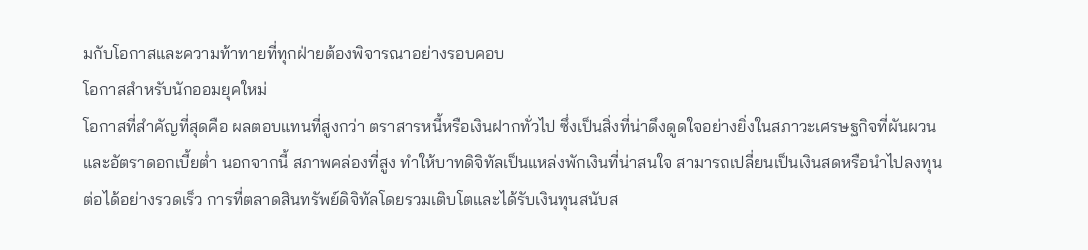มกับโอกาสและความท้าทายที่ทุกฝ่ายต้องพิจารณาอย่างรอบคอบ
โอกาสสำหรับนักออมยุคใหม่
โอกาสที่สำคัญที่สุดคือ ผลตอบแทนที่สูงกว่า ตราสารหนี้หรือเงินฝากทั่วไป ซึ่งเป็นสิ่งที่น่าดึงดูดใจอย่างยิ่งในสภาวะเศรษฐกิจที่ผันผวนและอัตราดอกเบี้ยต่ำ นอกจากนี้ สภาพคล่องที่สูง ทำให้บาทดิจิทัลเป็นแหล่งพักเงินที่น่าสนใจ สามารถเปลี่ยนเป็นเงินสดหรือนำไปลงทุนต่อได้อย่างรวดเร็ว การที่ตลาดสินทรัพย์ดิจิทัลโดยรวมเติบโตและได้รับเงินทุนสนับส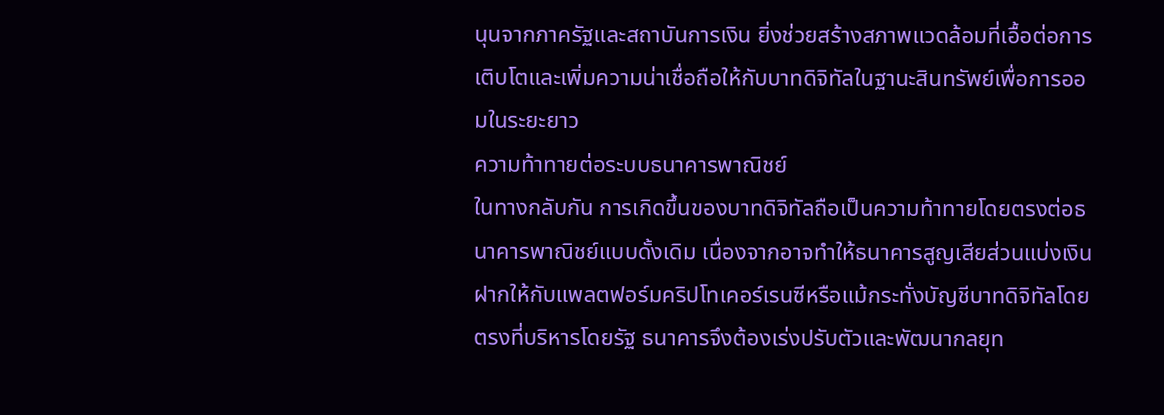นุนจากภาครัฐและสถาบันการเงิน ยิ่งช่วยสร้างสภาพแวดล้อมที่เอื้อต่อการเติบโตและเพิ่มความน่าเชื่อถือให้กับบาทดิจิทัลในฐานะสินทรัพย์เพื่อการออมในระยะยาว
ความท้าทายต่อระบบธนาคารพาณิชย์
ในทางกลับกัน การเกิดขึ้นของบาทดิจิทัลถือเป็นความท้าทายโดยตรงต่อธนาคารพาณิชย์แบบดั้งเดิม เนื่องจากอาจทำให้ธนาคารสูญเสียส่วนแบ่งเงินฝากให้กับแพลตฟอร์มคริปโทเคอร์เรนซีหรือแม้กระทั่งบัญชีบาทดิจิทัลโดยตรงที่บริหารโดยรัฐ ธนาคารจึงต้องเร่งปรับตัวและพัฒนากลยุท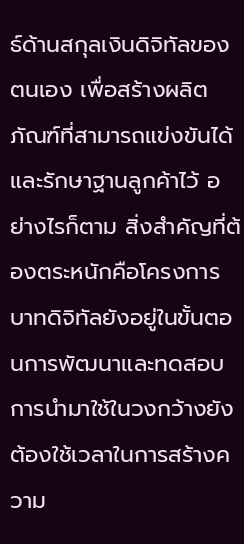ธ์ด้านสกุลเงินดิจิทัลของตนเอง เพื่อสร้างผลิตภัณฑ์ที่สามารถแข่งขันได้และรักษาฐานลูกค้าไว้ อย่างไรก็ตาม สิ่งสำคัญที่ต้องตระหนักคือโครงการบาทดิจิทัลยังอยู่ในขั้นตอนการพัฒนาและทดสอบ การนำมาใช้ในวงกว้างยังต้องใช้เวลาในการสร้างความ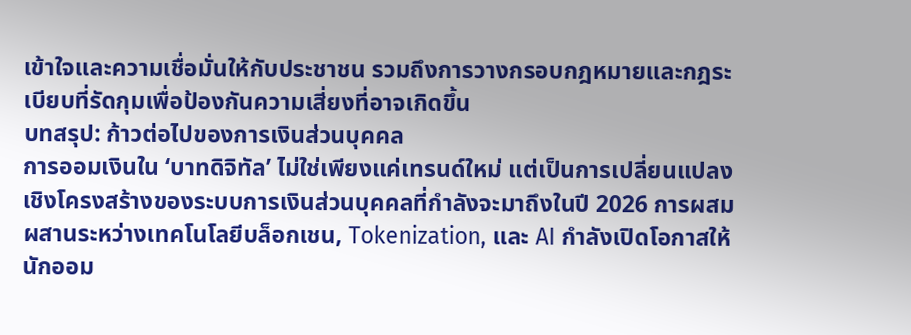เข้าใจและความเชื่อมั่นให้กับประชาชน รวมถึงการวางกรอบกฎหมายและกฎระเบียบที่รัดกุมเพื่อป้องกันความเสี่ยงที่อาจเกิดขึ้น
บทสรุป: ก้าวต่อไปของการเงินส่วนบุคคล
การออมเงินใน ‘บาทดิจิทัล’ ไม่ใช่เพียงแค่เทรนด์ใหม่ แต่เป็นการเปลี่ยนแปลงเชิงโครงสร้างของระบบการเงินส่วนบุคคลที่กำลังจะมาถึงในปี 2026 การผสมผสานระหว่างเทคโนโลยีบล็อกเชน, Tokenization, และ AI กำลังเปิดโอกาสให้นักออม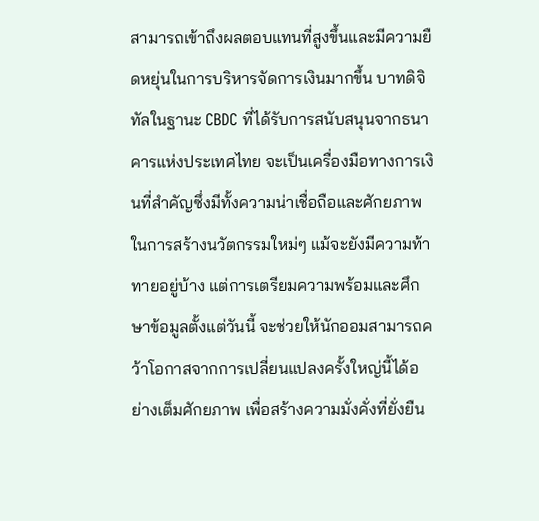สามารถเข้าถึงผลตอบแทนที่สูงขึ้นและมีความยืดหยุ่นในการบริหารจัดการเงินมากขึ้น บาทดิจิทัลในฐานะ CBDC ที่ได้รับการสนับสนุนจากธนาคารแห่งประเทศไทย จะเป็นเครื่องมือทางการเงินที่สำคัญซึ่งมีทั้งความน่าเชื่อถือและศักยภาพในการสร้างนวัตกรรมใหม่ๆ แม้จะยังมีความท้าทายอยู่บ้าง แต่การเตรียมความพร้อมและศึกษาข้อมูลตั้งแต่วันนี้ จะช่วยให้นักออมสามารถคว้าโอกาสจากการเปลี่ยนแปลงครั้งใหญ่นี้ได้อย่างเต็มศักยภาพ เพื่อสร้างความมั่งคั่งที่ยั่งยืน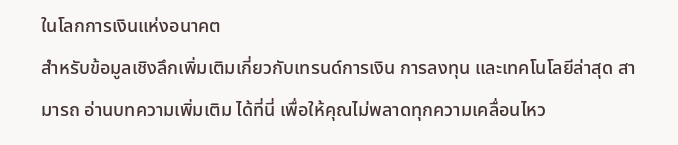ในโลกการเงินแห่งอนาคต
สำหรับข้อมูลเชิงลึกเพิ่มเติมเกี่ยวกับเทรนด์การเงิน การลงทุน และเทคโนโลยีล่าสุด สามารถ อ่านบทความเพิ่มเติม ได้ที่นี่ เพื่อให้คุณไม่พลาดทุกความเคลื่อนไหว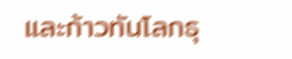และก้าวทันโลกธุ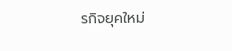รกิจยุคใหม่